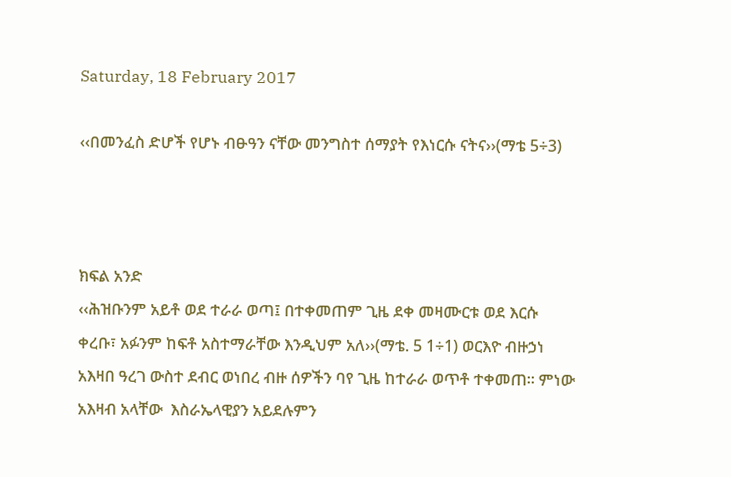Saturday, 18 February 2017

‹‹በመንፈስ ድሆች የሆኑ ብፁዓን ናቸው መንግስተ ሰማያት የእነርሱ ናትና››(ማቴ 5÷3)



ክፍል አንድ
‹‹ሕዝቡንም አይቶ ወደ ተራራ ወጣ፤ በተቀመጠም ጊዜ ደቀ መዛሙርቱ ወደ እርሱ ቀረቡ፣ አፉንም ከፍቶ አስተማራቸው እንዲህም አለ››(ማቴ. 5 1÷1) ወርእዮ ብዙኃነ አእዛበ ዓረገ ውስተ ደብር ወነበረ ብዙ ሰዎችን ባየ ጊዜ ከተራራ ወጥቶ ተቀመጠ፡፡ ምነው አእዛብ አላቸው  እስራኤላዊያን አይደሉምን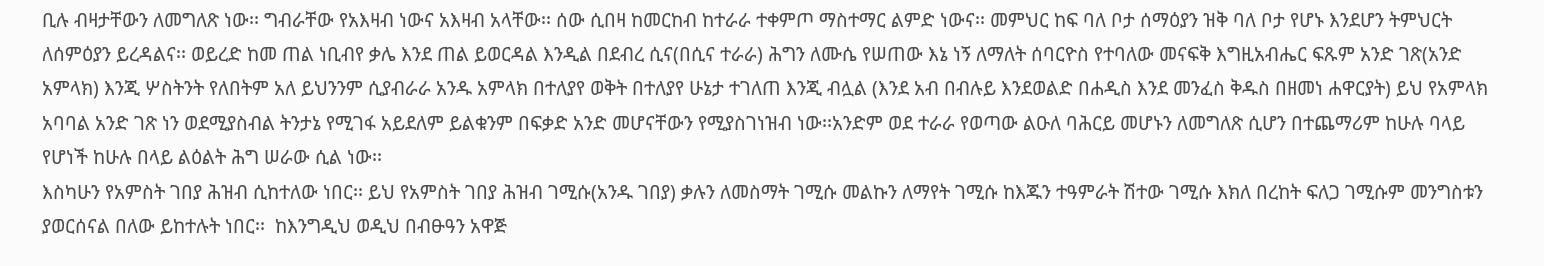ቢሉ ብዛታቸውን ለመግለጽ ነው፡፡ ግብራቸው የአእዛብ ነውና አእዛብ አላቸው፡፡ ሰው ሲበዛ ከመርከብ ከተራራ ተቀምጦ ማስተማር ልምድ ነውና፡፡ መምህር ከፍ ባለ ቦታ ሰማዕያን ዝቅ ባለ ቦታ የሆኑ እንደሆን ትምህርት ለሰምዕያን ይረዳልና፡፡ ወይረድ ከመ ጠል ነቢብየ ቃሌ እንደ ጠል ይወርዳል እንዲል በደብረ ሲና(በሲና ተራራ) ሕግን ለሙሴ የሠጠው እኔ ነኝ ለማለት ሰባርዮስ የተባለው መናፍቅ እግዚአብሔር ፍጹም አንድ ገጽ(አንድ አምላክ) እንጂ ሦስትንት የለበትም አለ ይህንንም ሲያብራራ አንዱ አምላክ በተለያየ ወቅት በተለያየ ሁኔታ ተገለጠ እንጂ ብሏል (እንደ አብ በብሉይ እንደወልድ በሐዲስ እንደ መንፈስ ቅዱስ በዘመነ ሐዋርያት) ይህ የአምላክ አባባል አንድ ገጽ ነን ወደሚያስብል ትንታኔ የሚገፋ አይደለም ይልቁንም በፍቃድ አንድ መሆናቸውን የሚያስገነዝብ ነው፡፡አንድም ወደ ተራራ የወጣው ልዑለ ባሕርይ መሆኑን ለመግለጽ ሲሆን በተጨማሪም ከሁሉ ባላይ የሆነች ከሁሉ በላይ ልዕልት ሕግ ሠራው ሲል ነው፡፡
እስካሁን የአምስት ገበያ ሕዝብ ሲከተለው ነበር፡፡ ይህ የአምስት ገበያ ሕዝብ ገሚሱ(አንዱ ገበያ) ቃሉን ለመስማት ገሚሱ መልኩን ለማየት ገሚሱ ከእጁን ተዓምራት ሽተው ገሚሱ እክለ በረከት ፍለጋ ገሚሱም መንግስቱን ያወርሰናል በለው ይከተሉት ነበር፡፡  ከእንግዲህ ወዲህ በብፁዓን አዋጅ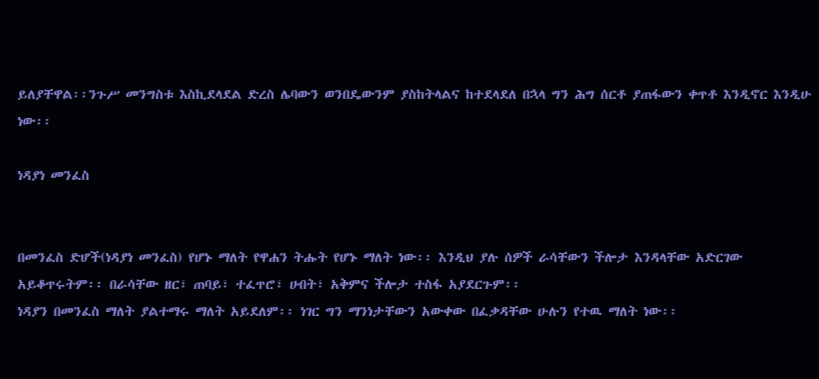ይለያቸዋል፡፡ንጉሥ መንግስቱ እስኪደላደል ድረስ ሌባውን ወንበዴውንም ያስከትላልና ከተደላደለ በኋላ ግን ሕግ ሰርቶ ያጠፋውን ቀጥቶ እንዲኖር እንዲሁ ነው፡፡

ነዳያነ መንፈስ


በመንፈስ ድሆች(ነዳያነ መንፈስ) የሆኑ ማለት የዋሐን ትሑት የሆኑ ማለት ነው፡፡ እንዲህ ያሉ ሰዎች ራሳቸውን ችሎታ እንዳላቸው አድርገው አይቆጥሩትም፡፡ በራሳቸው ዘር፣ ጠባይ፣ ተፈጥሮ፣ ሀብት፣ አቅምና ችሎታ ተስፋ አያደርጉም፡፡
ነዳያን በመንፈስ ማለት ያልተማሩ ማለት አይደለም፡፡ ነገር ግን ማንነታቸውን አውቀው በፈቃዳቸው ሁሉን የተዉ ማለት ነው፡፡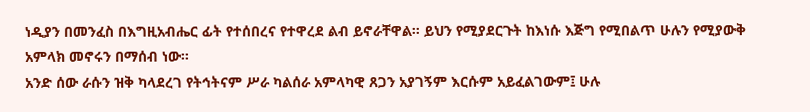ነዲያን በመንፈስ በእግዚአብሔር ፊት የተሰበረና የተዋረደ ልብ ይኖራቸዋል፡፡ ይህን የሚያደርጉት ከእነሱ እጅግ የሚበልጥ ሁሉን የሚያውቅ አምላክ መኖሩን በማሰብ ነው፡፡
አንድ ሰው ራሱን ዝቅ ካላደረገ የትኅትናም ሥራ ካልሰራ አምላካዊ ጸጋን አያገኝም እርሱም አይፈልገውም፤ ሁሉ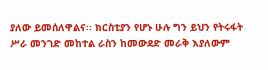ያለው ይመሰለዋልና፡፡ ክርስቲያን የሆኑ ሁሉ ግን ይህን የትሩፋት ሥራ መንገድ መከተል ራስን ከመውደድ መራቅ እያለውም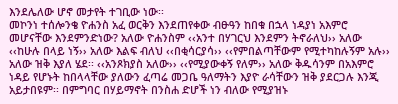እንደሌለው ሆኖ መታየት ተገቢው ነው፡፡
መኮንነ ተሰሎንቄ ዮሐንስ አፈ ወርቅን እንደጠየቀው ብፁዓን ከበቁ በኋላ ነዳያነ አእምሮ መሆናቸው እንደምንድነው? አለው ዮሐንስም ‹‹አንተ በሃገርህ እንደምን ትኖራለህ›› አለው ‹‹ከሁሉ በላይ ነኝ›› አለው እልፍ ብለህ ‹‹በቂሳርያሳ›› ‹‹የምበልጣቸውም የሚተካከሉኝም አሉ›› አለው ዝቅ እያለ ሄደ፡፡ ‹‹አንጾክያስ አለው›› ‹‹የሚያውቀኝ የለም›› አለው ቅዱሳንም በአእምሮ ነዳይ የሆኑት ከበላላቸው ያለውን ፈጣሬ መጋቤ ዓለማትን እያዮ ራሳቸውን ዝቅ ያደርጋሉ እንጂ አይታበዩም፡፡ በምግባር በሃይማኖት በንስሐ ድሆች ነን ብለው የሚያዝኑ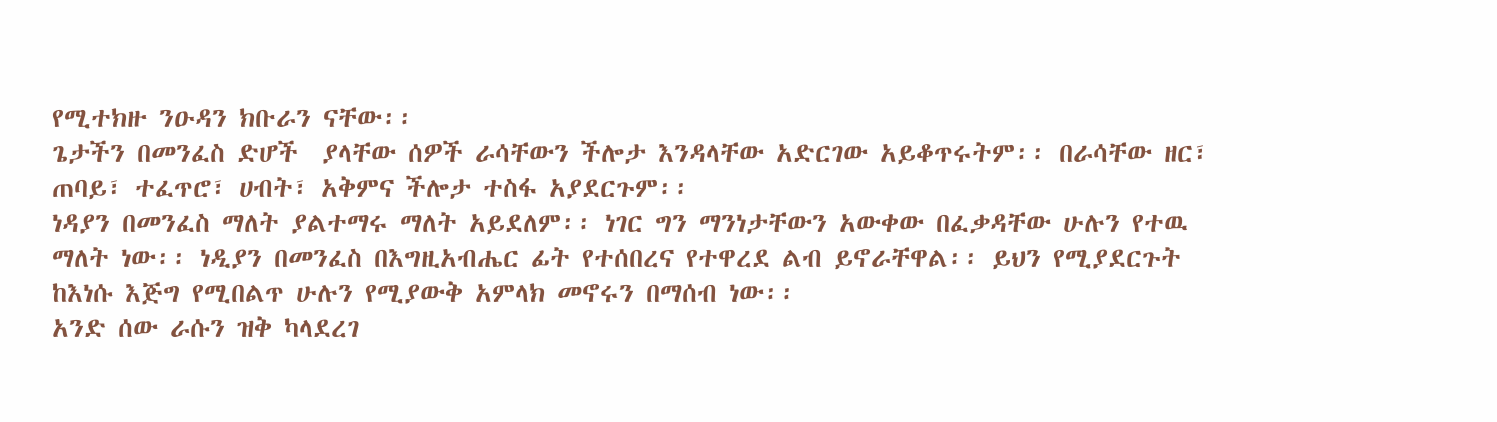የሚተክዙ ንዑዳን ክቡራን ናቸው፡፡
ጌታችን በመንፈስ ድሆች  ያላቸው ሰዎች ራሳቸውን ችሎታ እንዳላቸው አድርገው አይቆጥሩትም፡፡ በራሳቸው ዘር፣ ጠባይ፣ ተፈጥሮ፣ ሀብት፣ አቅምና ችሎታ ተስፋ አያደርጉም፡፡
ነዳያን በመንፈስ ማለት ያልተማሩ ማለት አይደለም፡፡ ነገር ግን ማንነታቸውን አውቀው በፈቃዳቸው ሁሉን የተዉ ማለት ነው፡፡ ነዲያን በመንፈስ በእግዚአብሔር ፊት የተሰበረና የተዋረደ ልብ ይኖራቸዋል፡፡ ይህን የሚያደርጉት ከእነሱ እጅግ የሚበልጥ ሁሉን የሚያውቅ አምላክ መኖሩን በማሰብ ነው፡፡
አንድ ሰው ራሱን ዝቅ ካላደረገ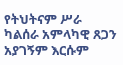የትህትናም ሥራ ካልሰራ አምላካዊ ጸጋን አያገኝም እርሱም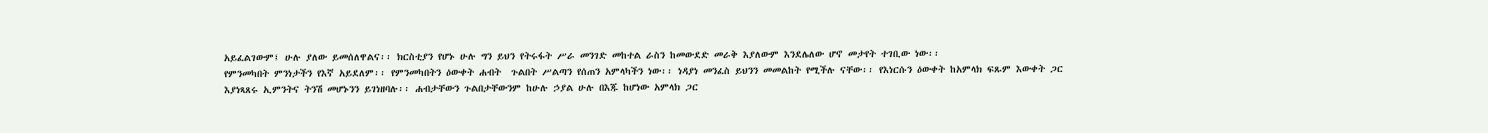አይፈልገውም፤ ሁሉ ያለው ይመሰለዋልና፡፡ ክርስቲያን የሆኑ ሁሉ ግን ይህን የትሩፋት ሥራ መንገድ መከተል ራስን ከመውደድ መራቅ እያለውም እንደሌለው ሆኖ መታየት ተገቢው ነው፡፡
የምንመካበት ምንነታችን የእኛ አይደለም፡፡ የምንመካበትን ዕውቀት ሐብት  ጉልበት ሥልጣን የሰጠን አምላካችን ነው፡፡ ነዳያነ መንፈስ ይህንን መመልከት የሚችሉ ናቸው፡፡ የእነርሱን ዕውቀት ከአምላክ ፍጹም እውቀት ጋር እያነጻጸሩ ኢምንትና ትንሽ መሆኑንን ይገነዘባሉ፡፡ ሐብታቸውን ጉልበታቸውንም ከሁሉ ኃያል ሁሉ በእጁ ከሆነው አምላክ ጋር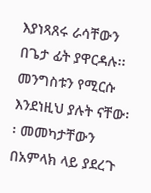እያነጻጸሩ ራሳቸውን በጌታ ፊት ያዋርዳሉ፡፡ መንግስቱን የሚርሱ እንደነዚህ ያሉት ናቸው፡፡ መመካታቸውን በአምላክ ላይ ያደረጉ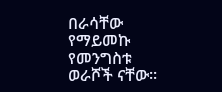በራሳቸው የማይመኩ የመንግስቱ ወራሾች ናቸው፡፡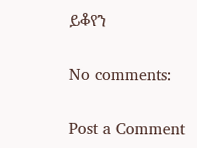ይቆየን

No comments:

Post a Comment